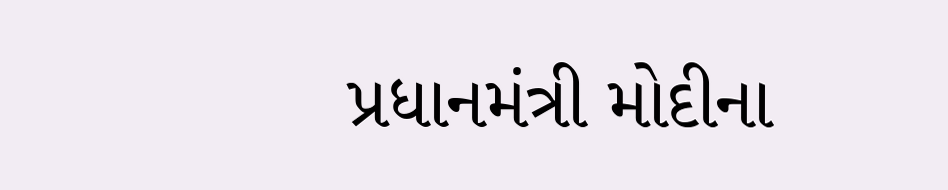પ્રધાનમંત્રી મોદીના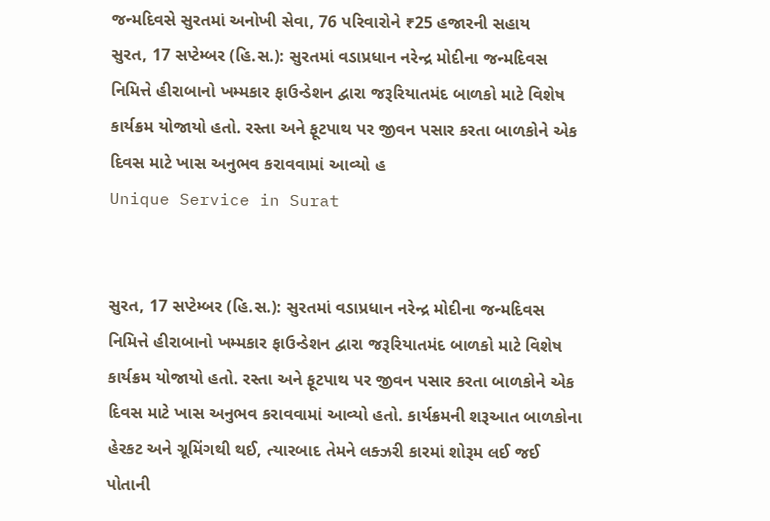જન્મદિવસે સુરતમાં અનોખી સેવા, 76 પરિવારોને ₹25 હજારની સહાય
સુરત, 17 સપ્ટેમ્બર (હિ.સ.): સુરતમાં વડાપ્રધાન નરેન્દ્ર મોદીના જન્મદિવસ નિમિત્તે હીરાબાનો ખમ્મકાર ફાઉન્ડેશન દ્વારા જરૂરિયાતમંદ બાળકો માટે વિશેષ કાર્યક્રમ યોજાયો હતો. રસ્તા અને ફૂટપાથ પર જીવન પસાર કરતા બાળકોને એક દિવસ માટે ખાસ અનુભવ કરાવવામાં આવ્યો હ
Unique Service in Surat


સુરત, 17 સપ્ટેમ્બર (હિ.સ.): સુરતમાં વડાપ્રધાન નરેન્દ્ર મોદીના જન્મદિવસ નિમિત્તે હીરાબાનો ખમ્મકાર ફાઉન્ડેશન દ્વારા જરૂરિયાતમંદ બાળકો માટે વિશેષ કાર્યક્રમ યોજાયો હતો. રસ્તા અને ફૂટપાથ પર જીવન પસાર કરતા બાળકોને એક દિવસ માટે ખાસ અનુભવ કરાવવામાં આવ્યો હતો. કાર્યક્રમની શરૂઆત બાળકોના હેરકટ અને ગ્રૂમિંગથી થઈ, ત્યારબાદ તેમને લક્ઝરી કારમાં શોરૂમ લઈ જઈ પોતાની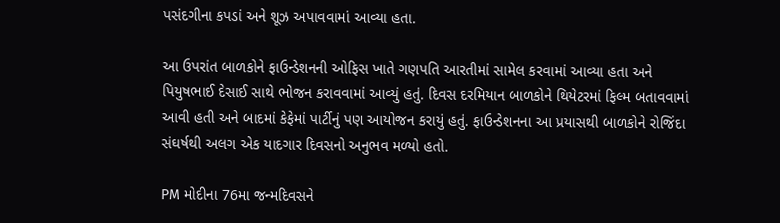પસંદગીના કપડાં અને શૂઝ અપાવવામાં આવ્યા હતા.

આ ઉપરાંત બાળકોને ફાઉન્ડેશનની ઓફિસ ખાતે ગણપતિ આરતીમાં સામેલ કરવામાં આવ્યા હતા અને પિયુષભાઈ દેસાઈ સાથે ભોજન કરાવવામાં આવ્યું હતું. દિવસ દરમિયાન બાળકોને થિયેટરમાં ફિલ્મ બતાવવામાં આવી હતી અને બાદમાં કેફેમાં પાર્ટીનું પણ આયોજન કરાયું હતું. ફાઉન્ડેશનના આ પ્રયાસથી બાળકોને રોજિંદા સંઘર્ષથી અલગ એક યાદગાર દિવસનો અનુભવ મળ્યો હતો.

PM મોદીના 76મા જન્મદિવસને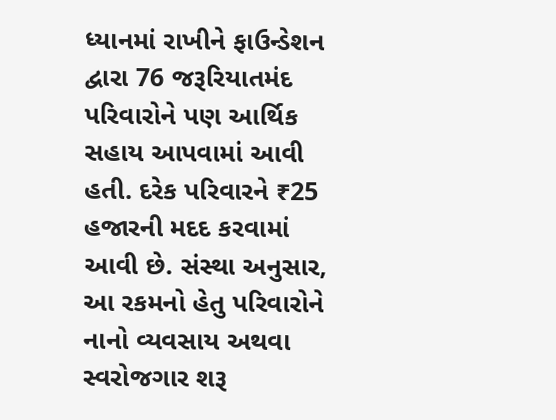ધ્યાનમાં રાખીને ફાઉન્ડેશન દ્વારા 76 જરૂરિયાતમંદ પરિવારોને પણ આર્થિક સહાય આપવામાં આવી હતી. દરેક પરિવારને ₹25 હજારની મદદ કરવામાં આવી છે. સંસ્થા અનુસાર, આ રકમનો હેતુ પરિવારોને નાનો વ્યવસાય અથવા સ્વરોજગાર શરૂ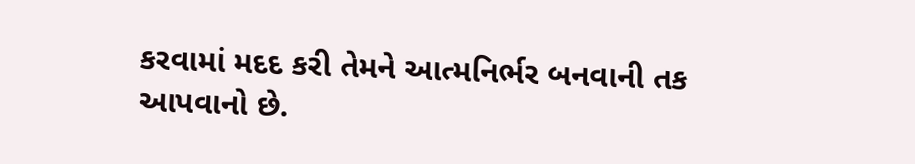કરવામાં મદદ કરી તેમને આત્મનિર્ભર બનવાની તક આપવાનો છે.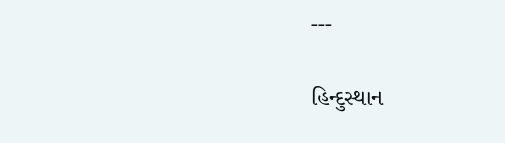---

હિન્દુસ્થાન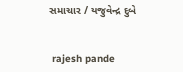સમાચાર / યજુવેન્દ્ર દુબે


 rajesh pande